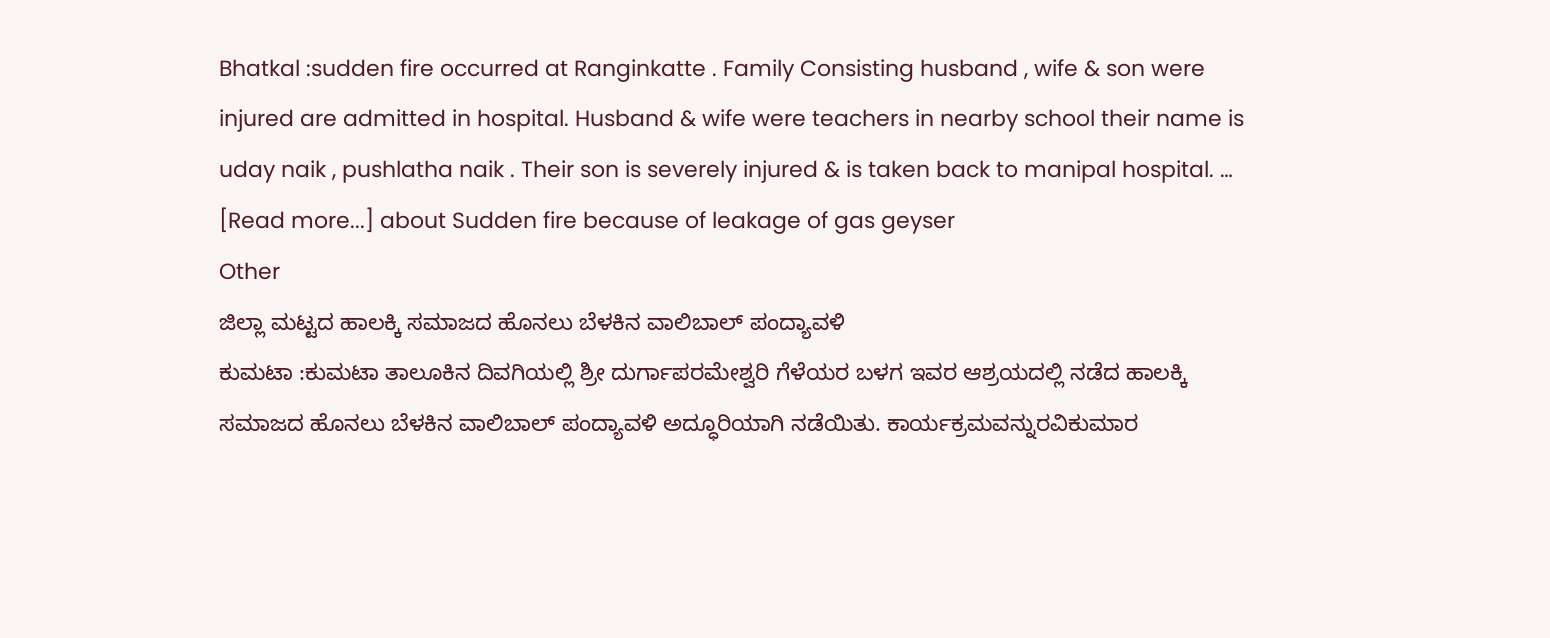Bhatkal :sudden fire occurred at Ranginkatte . Family Consisting husband , wife & son were injured are admitted in hospital. Husband & wife were teachers in nearby school their name is uday naik , pushlatha naik . Their son is severely injured & is taken back to manipal hospital. … [Read more...] about Sudden fire because of leakage of gas geyser
Other
ಜಿಲ್ಲಾ ಮಟ್ಟದ ಹಾಲಕ್ಕಿ ಸಮಾಜದ ಹೊನಲು ಬೆಳಕಿನ ವಾಲಿಬಾಲ್ ಪಂದ್ಯಾವಳಿ
ಕುಮಟಾ :ಕುಮಟಾ ತಾಲೂಕಿನ ದಿವಗಿಯಲ್ಲಿ ಶ್ರೀ ದುರ್ಗಾಪರಮೇಶ್ವರಿ ಗೆಳೆಯರ ಬಳಗ ಇವರ ಆಶ್ರಯದಲ್ಲಿ ನಡೆದ ಹಾಲಕ್ಕಿ ಸಮಾಜದ ಹೊನಲು ಬೆಳಕಿನ ವಾಲಿಬಾಲ್ ಪಂದ್ಯಾವಳಿ ಅದ್ಧೂರಿಯಾಗಿ ನಡೆಯಿತು. ಕಾರ್ಯಕ್ರಮವನ್ನುರವಿಕುಮಾರ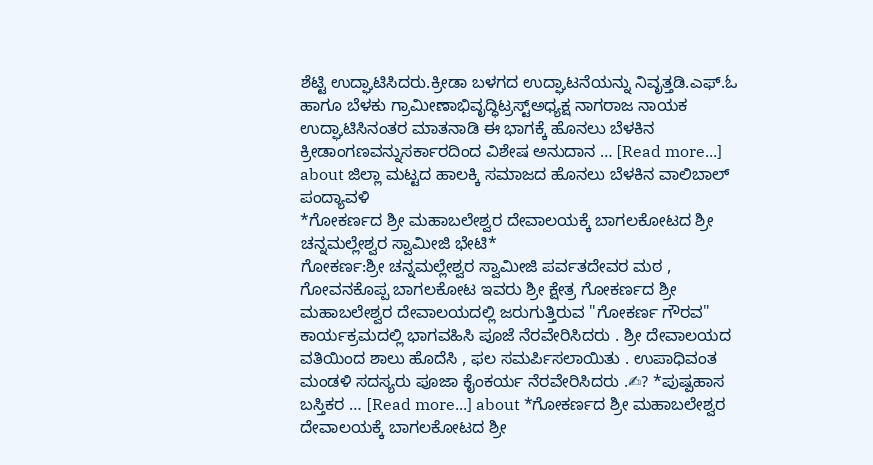ಶೆಟ್ಟಿ ಉದ್ಘಾಟಿಸಿದರು.ಕ್ರೀಡಾ ಬಳಗದ ಉದ್ಘಾಟನೆಯನ್ನು ನಿವೃತ್ತಡಿ.ಎಫ್.ಓ ಹಾಗೂ ಬೆಳಕು ಗ್ರಾಮೀಣಾಭಿವೃದ್ಧಿಟ್ರಸ್ಟ್ಅಧ್ಯಕ್ಷ ನಾಗರಾಜ ನಾಯಕ ಉದ್ಘಾಟಿಸಿನಂತರ ಮಾತನಾಡಿ ಈ ಭಾಗಕ್ಕೆ ಹೊನಲು ಬೆಳಕಿನ ಕ್ರೀಡಾಂಗಣವನ್ನುಸರ್ಕಾರದಿಂದ ವಿಶೇಷ ಅನುದಾನ … [Read more...] about ಜಿಲ್ಲಾ ಮಟ್ಟದ ಹಾಲಕ್ಕಿ ಸಮಾಜದ ಹೊನಲು ಬೆಳಕಿನ ವಾಲಿಬಾಲ್ ಪಂದ್ಯಾವಳಿ
*ಗೋಕರ್ಣದ ಶ್ರೀ ಮಹಾಬಲೇಶ್ವರ ದೇವಾಲಯಕ್ಕೆ ಬಾಗಲಕೋಟದ ಶ್ರೀ ಚನ್ನಮಲ್ಲೇಶ್ವರ ಸ್ವಾಮೀಜಿ ಭೇಟಿ*
ಗೋಕರ್ಣ:ಶ್ರೀ ಚನ್ನಮಲ್ಲೇಶ್ವರ ಸ್ವಾಮೀಜಿ ಪರ್ವತದೇವರ ಮಠ , ಗೋವನಕೊಪ್ಪ ಬಾಗಲಕೋಟ ಇವರು ಶ್ರೀ ಕ್ಷೇತ್ರ ಗೋಕರ್ಣದ ಶ್ರೀ ಮಹಾಬಲೇಶ್ವರ ದೇವಾಲಯದಲ್ಲಿ ಜರುಗುತ್ತಿರುವ "ಗೋಕರ್ಣ ಗೌರವ" ಕಾರ್ಯಕ್ರಮದಲ್ಲಿ ಭಾಗವಹಿಸಿ ಪೂಜೆ ನೆರವೇರಿಸಿದರು . ಶ್ರೀ ದೇವಾಲಯದ ವತಿಯಿಂದ ಶಾಲು ಹೊದೆಸಿ , ಫಲ ಸಮರ್ಪಿಸಲಾಯಿತು . ಉಪಾಧಿವಂತ ಮಂಡಳಿ ಸದಸ್ಯರು ಪೂಜಾ ಕೈಂಕರ್ಯ ನೆರವೇರಿಸಿದರು .✍? *ಪುಷ್ಪಹಾಸ ಬಸ್ತಿಕರ … [Read more...] about *ಗೋಕರ್ಣದ ಶ್ರೀ ಮಹಾಬಲೇಶ್ವರ ದೇವಾಲಯಕ್ಕೆ ಬಾಗಲಕೋಟದ ಶ್ರೀ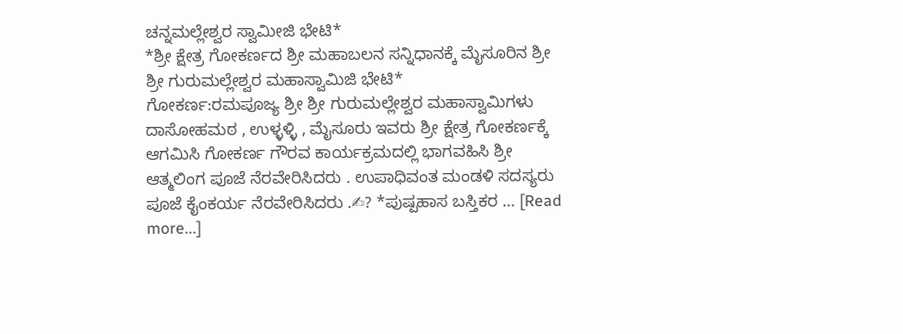ಚನ್ನಮಲ್ಲೇಶ್ವರ ಸ್ವಾಮೀಜಿ ಭೇಟಿ*
*ಶ್ರೀ ಕ್ಷೇತ್ರ ಗೋಕರ್ಣದ ಶ್ರೀ ಮಹಾಬಲನ ಸನ್ನಿಧಾನಕ್ಕೆ ಮೈಸೂರಿನ ಶ್ರೀ ಶ್ರೀ ಗುರುಮಲ್ಲೇಶ್ವರ ಮಹಾಸ್ವಾಮಿಜಿ ಭೇಟಿ*
ಗೋಕರ್ಣ:ರಮಪೂಜ್ಯ ಶ್ರೀ ಶ್ರೀ ಗುರುಮಲ್ಲೇಶ್ವರ ಮಹಾಸ್ವಾಮಿಗಳು ದಾಸೋಹಮಠ , ಉಳ್ಳಳ್ಳಿ , ಮೈಸೂರು ಇವರು ಶ್ರೀ ಕ್ಷೇತ್ರ ಗೋಕರ್ಣಕ್ಕೆ ಆಗಮಿಸಿ ಗೋಕರ್ಣ ಗೌರವ ಕಾರ್ಯಕ್ರಮದಲ್ಲಿ ಭಾಗವಹಿಸಿ ಶ್ರೀ ಆತ್ಮಲಿಂಗ ಪೂಜೆ ನೆರವೇರಿಸಿದರು . ಉಪಾಧಿವಂತ ಮಂಡಳಿ ಸದಸ್ಯರು ಪೂಜೆ ಕೈಂಕರ್ಯ ನೆರವೇರಿಸಿದರು .✍? *ಪುಷ್ಪಹಾಸ ಬಸ್ತಿಕರ … [Read more...]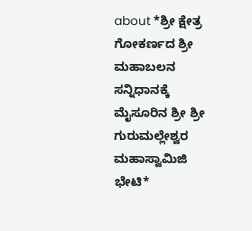about *ಶ್ರೀ ಕ್ಷೇತ್ರ ಗೋಕರ್ಣದ ಶ್ರೀ ಮಹಾಬಲನ ಸನ್ನಿಧಾನಕ್ಕೆ ಮೈಸೂರಿನ ಶ್ರೀ ಶ್ರೀ ಗುರುಮಲ್ಲೇಶ್ವರ ಮಹಾಸ್ವಾಮಿಜಿ ಭೇಟಿ*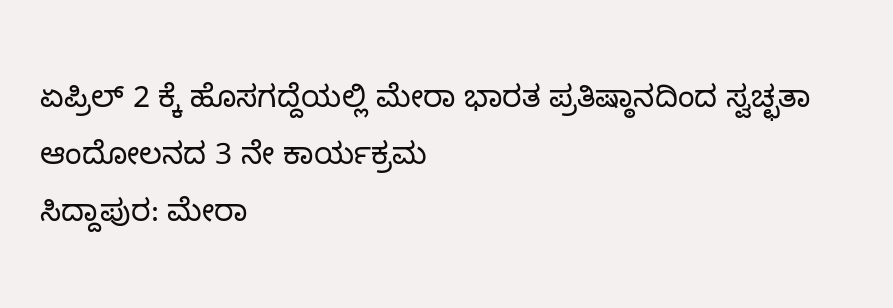ಏಪ್ರಿಲ್ 2 ಕ್ಕೆ ಹೊಸಗದ್ದೆಯಲ್ಲಿ ಮೇರಾ ಭಾರತ ಪ್ರತಿಷ್ಠಾನದಿಂದ ಸ್ವಚ್ಛತಾ ಆಂದೋಲನದ 3 ನೇ ಕಾರ್ಯಕ್ರಮ
ಸಿದ್ದಾಪುರ: ಮೇರಾ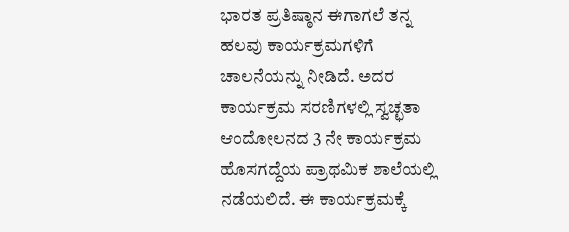ಭಾರತ ಪ್ರತಿಷ್ಠಾನ ಈಗಾಗಲೆ ತನ್ನ ಹಲವು ಕಾರ್ಯಕ್ರಮಗಳಿಗೆ ಚಾಲನೆಯನ್ನು ನೀಡಿದೆ. ಅದರ ಕಾರ್ಯಕ್ರಮ ಸರಣಿಗಳಲ್ಲಿ ಸ್ವಚ್ಛತಾ ಆಂದೋಲನದ 3 ನೇ ಕಾರ್ಯಕ್ರಮ ಹೊಸಗದ್ದೆಯ ಪ್ರಾಥಮಿಕ ಶಾಲೆಯಲ್ಲಿ ನಡೆಯಲಿದೆ. ಈ ಕಾರ್ಯಕ್ರಮಕ್ಕೆ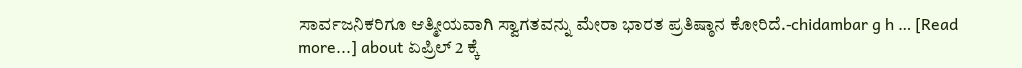ಸಾರ್ವಜನಿಕರಿಗೂ ಆತ್ಮೀಯವಾಗಿ ಸ್ವಾಗತವನ್ನು ಮೇರಾ ಭಾರತ ಪ್ರತಿಷ್ಠಾನ ಕೋರಿದೆ.-chidambar g h … [Read more...] about ಏಪ್ರಿಲ್ 2 ಕ್ಕೆ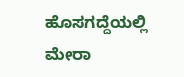ಹೊಸಗದ್ದೆಯಲ್ಲಿ ಮೇರಾ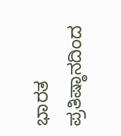ಭಾರತ ಪ್ರತಿಷ್ಠಾನದಿಂದ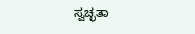ಸ್ವಚ್ಛತಾ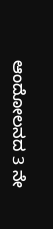ಆಂದೋಲನದ 3 ನೇ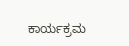ಕಾರ್ಯಕ್ರಮ